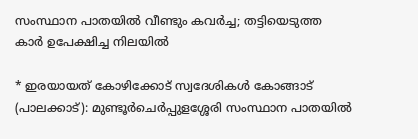സംസ്ഥാന പാതയിൽ വീണ്ടും കവർച്ച; തട്ടിയെടുത്ത കാർ ഉപേക്ഷിച്ച നിലയിൽ

* ഇരയായത് കോഴിക്കോട് സ്വദേശികൾ കോങ്ങാട് (പാലക്കാട്): മുണ്ടൂർചെർപ്പുളശ്ശേരി സംസ്ഥാന പാതയിൽ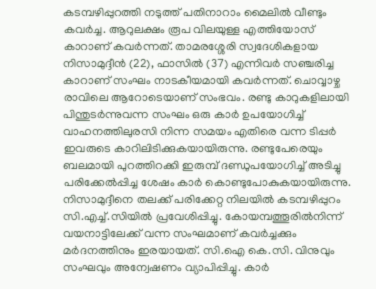കടമ്പഴിപ്പുറത്തി നടുത്ത് പതിനാറാം മൈലിൽ വീണ്ടും കവർച്ച. ആറുലക്ഷം രൂപ വിലയുള്ള എത്തിയോസ് കാറാണ് കവർന്നത്. താമരശ്ശേരി സ്വദേശികളായ നിസാമുദ്ദീൻ (22), ഫാസിൽ (37) എന്നിവർ സഞ്ചരിച്ച കാറാണ് സംഘം നാടകീയമായി കവർന്നത്. ചൊവ്വാഴ്ച രാവിലെ ആറോടെയാണ് സംഭവം. രണ്ടു കാറുകളിലായി പിന്തുടർന്നുവന്ന സംഘം ഒരു കാർ ഉപയോഗിച്ച് വാഹനത്തിലുരസി നിന്ന സമയം എതിരെ വന്ന ടിപ്പർ ഇവരുടെ കാറിലിടിക്കുകയായിരുന്നു. രണ്ടുപേരെയും ബലമായി പുറത്തിറക്കി ഇരുമ്പ് ദണ്ഡുപയോഗിച്ച് അടിച്ചു പരിക്കേൽപ്പിച്ച ശേഷം കാർ കൊണ്ടുപോകുകയായിരുന്നു. നിസാമുദ്ദീനെ തലക്ക് പരിക്കേറ്റ നിലയിൽ കടമ്പഴിപ്പുറം സി.എച്ച്.സിയിൽ പ്രവേശിപ്പിച്ചു. കോയമ്പത്തൂരിൽനിന്ന് വയനാട്ടിലേക്ക് വന്ന സംഘമാണ് കവർച്ചക്കും മർദനത്തിനും ഇരയായത്. സി.ഐ കെ.സി. വിനുവും സംഘവും അന്വേഷണം വ്യാപിപ്പിച്ചു. കാർ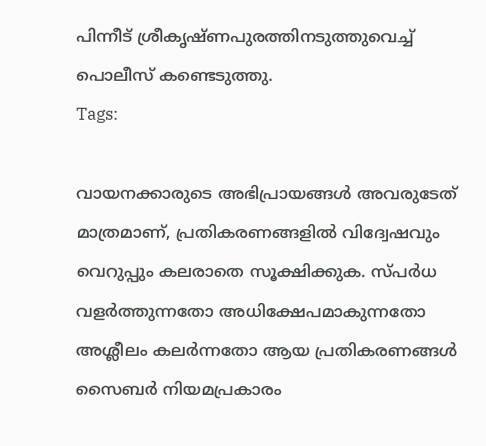പിന്നീട് ശ്രീകൃഷ്ണപുരത്തിനടുത്തുവെച്ച് പൊലീസ് കണ്ടെടുത്തു.
Tags:

വായനക്കാരുടെ അഭിപ്രായങ്ങള്‍ അവരുടേത് മാത്രമാണ്, പ്രതികരണങ്ങളിൽ വിദ്വേഷവും വെറുപ്പും കലരാതെ സൂക്ഷിക്കുക. സ്പർധ വളർത്തുന്നതോ അധിക്ഷേപമാകുന്നതോ അശ്ലീലം കലർന്നതോ ആയ പ്രതികരണങ്ങൾ സൈബർ നിയമപ്രകാരം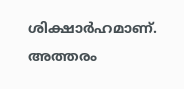ശിക്ഷാർഹമാണ്. അത്തരം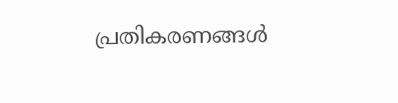പ്രതികരണങ്ങൾ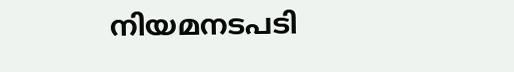നിയമനടപടി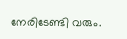നേരിടേണ്ടി വരും.